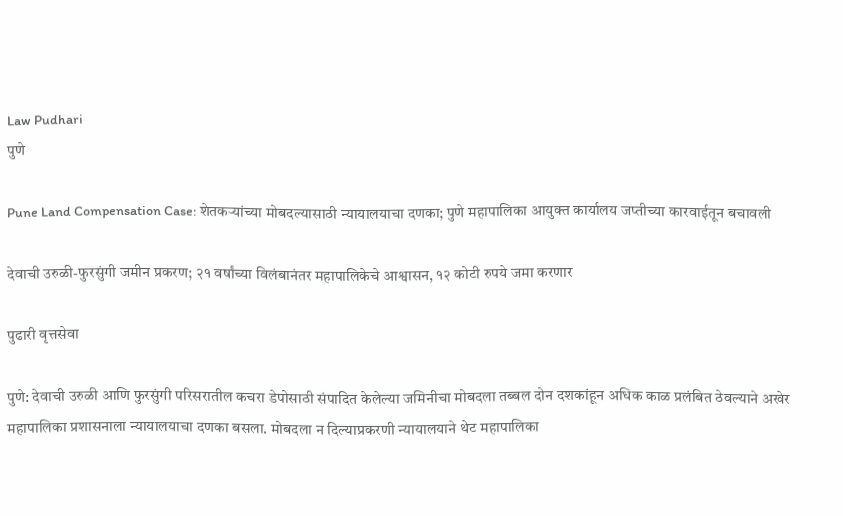Law Pudhari
पुणे

Pune Land Compensation Case: शेतकऱ्यांच्या मोबदल्यासाठी न्यायालयाचा दणका; पुणे महापालिका आयुक्त कार्यालय जप्तीच्या कारवाईतून बचावली

देवाची उरुळी-फुरसुंगी जमीन प्रकरण; २१ वर्षांच्या विलंबानंतर महापालिकेचे आश्वासन, १२ कोटी रुपये जमा करणार

पुढारी वृत्तसेवा

पुणे: देवाची उरुळी आणि फुरसुंगी परिसरातील कचरा डेपोसाठी संपादित केलेल्या जमिनीचा मोबदला तब्बल दोन दशकांहून अधिक काळ प्रलंबित ठेवल्याने अखेर महापालिका प्रशासनाला न्यायालयाचा दणका बसला. मोबदला न दिल्याप्रकरणी न्यायालयाने थेट महापालिका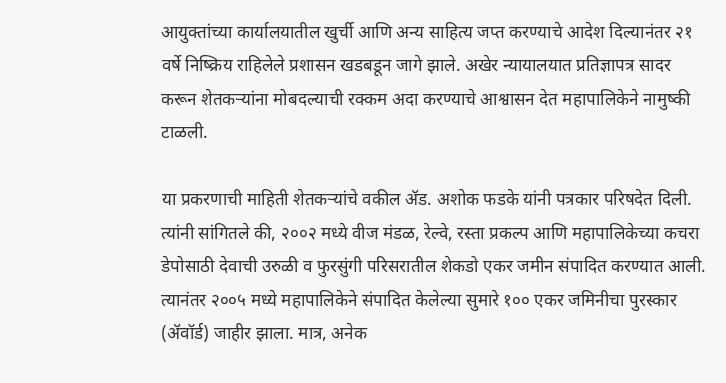आयुक्तांच्या कार्यालयातील खुर्ची आणि अन्य साहित्य जप्त करण्याचे आदेश दिल्यानंतर २१ वर्षे निष्क्रिय राहिलेले प्रशासन खडबडून जागे झाले. अखेर न्यायालयात प्रतिज्ञापत्र सादर करून शेतकऱ्यांना मोबदल्याची रक्कम अदा करण्याचे आश्वासन देत महापालिकेने नामुष्की टाळली.

या प्रकरणाची माहिती शेतकऱ्यांचे वकील ॲड. अशोक फडके यांनी पत्रकार परिषदेत दिली. त्यांनी सांगितले की, २००२ मध्ये वीज मंडळ, रेल्वे, रस्ता प्रकल्प आणि महापालिकेच्या कचरा डेपोसाठी देवाची उरुळी व फुरसुंगी परिसरातील शेकडो एकर जमीन संपादित करण्यात आली. त्यानंतर २००५ मध्ये महापालिकेने संपादित केलेल्या सुमारे १०० एकर जमिनीचा पुरस्कार (ॲवॉर्ड) जाहीर झाला. मात्र, अनेक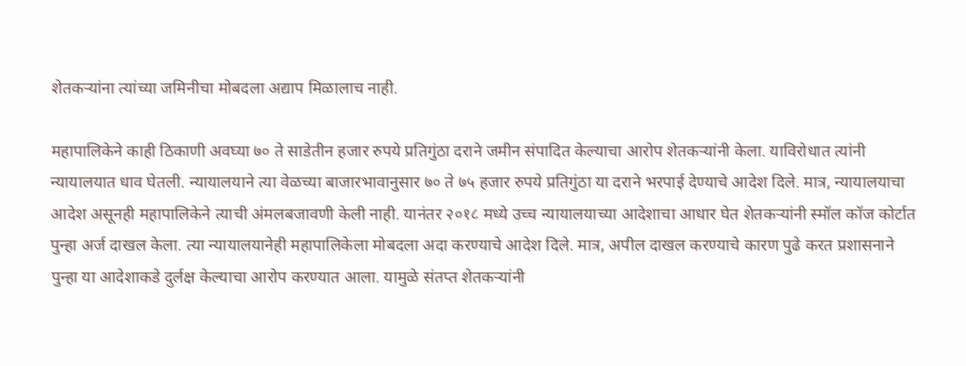शेतकऱ्यांना त्यांच्या जमिनीचा मोबदला अद्याप मिळालाच नाही.

महापालिकेने काही ठिकाणी अवघ्या ७० ते साडेतीन हजार रुपये प्रतिगुंठा दराने जमीन संपादित केल्याचा आरोप शेतकऱ्यांनी केला. याविरोधात त्यांनी न्यायालयात धाव घेतली. न्यायालयाने त्या वेळच्या बाजारभावानुसार ७० ते ७५ हजार रुपये प्रतिगुंठा या दराने भरपाई देण्याचे आदेश दिले. मात्र, न्यायालयाचा आदेश असूनही महापालिकेने त्याची अंमलबजावणी केली नाही. यानंतर २०१८ मध्ये उच्च न्यायालयाच्या आदेशाचा आधार घेत शेतकऱ्यांनी स्मॉल कॉज कोर्टात पुन्हा अर्ज दाखल केला. त्या न्यायालयानेही महापालिकेला मोबदला अदा करण्याचे आदेश दिले. मात्र, अपील दाखल करण्याचे कारण पुढे करत प्रशासनाने पुन्हा या आदेशाकडे दुर्लक्ष केल्याचा आरोप करण्यात आला. यामुळे संतप्त शेतकऱ्यांनी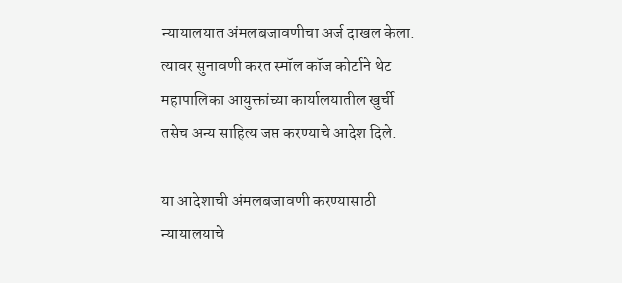न्यायालयात अंमलबजावणीचा अर्ज दाखल केला. त्यावर सुनावणी करत स्मॉल कॉज कोर्टाने थेट महापालिका आयुक्तांच्या कार्यालयातील खुर्ची तसेच अन्य साहित्य जप्त करण्याचे आदेश दिले.

या आदेशाची अंमलबजावणी करण्यासाठी न्यायालयाचे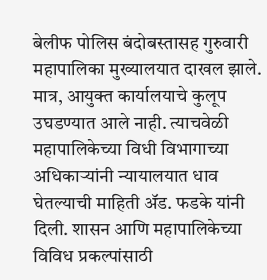बेलीफ पोलिस बंदोबस्तासह गुरुवारी महापालिका मुख्यालयात दाखल झाले. मात्र, आयुक्त कार्यालयाचे कुलूप उघडण्यात आले नाही. त्याचवेळी महापालिकेच्या विधी विभागाच्या अधिकाऱ्यांनी न्यायालयात धाव घेतल्याची माहिती ॲड. फडके यांनी दिली. शासन आणि महापालिकेच्या विविध प्रकल्पांसाठी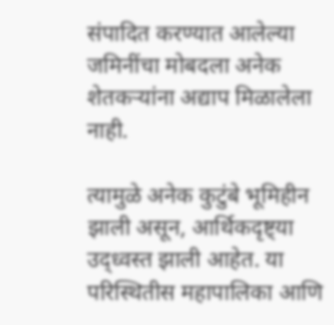संपादित करण्यात आलेल्या जमिनींचा मोबदला अनेक शेतकऱ्यांना अद्याप मिळालेला नाही.

त्यामुळे अनेक कुटुंबे भूमिहीन झाली असून, आर्थिकदृष्ट्या उद्ध्वस्त झाली आहेत. या परिस्थितीस महापालिका आणि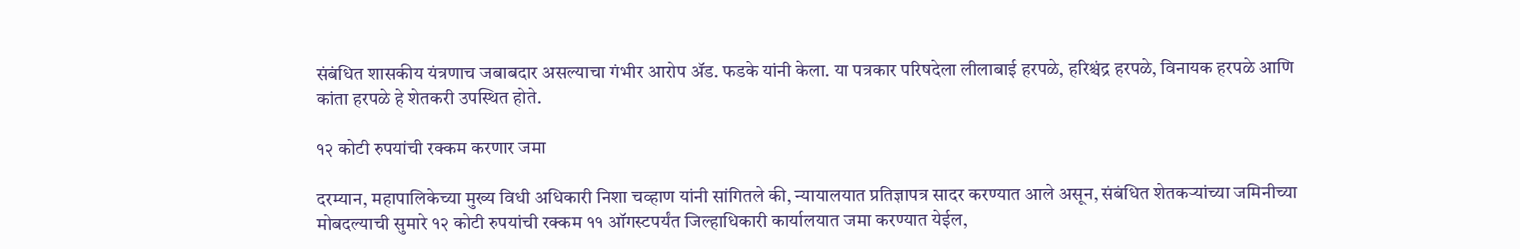संबंधित शासकीय यंत्रणाच जबाबदार असल्याचा गंभीर आरोप ॲड. फडके यांनी केला. या पत्रकार परिषदेला लीलाबाई हरपळे, हरिश्चंद्र हरपळे, विनायक हरपळे आणि कांता हरपळे हे शेतकरी उपस्थित होते.

१२ कोटी रुपयांची रक्कम करणार जमा

दरम्यान, महापालिकेच्या मुख्य विधी अधिकारी निशा चव्हाण यांनी सांगितले की, न्यायालयात प्रतिज्ञापत्र सादर करण्यात आले असून, संबंधित शेतकऱ्यांच्या जमिनीच्या मोबदल्याची सुमारे १२ कोटी रुपयांची रक्कम ११ ऑगस्टपर्यंत जिल्हाधिकारी कार्यालयात जमा करण्यात येईल,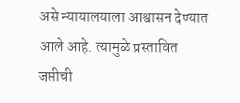असे न्यायालयाला आश्वासन देण्यात आले आहे. त्यामुळे प्रस्तावित जप्तीची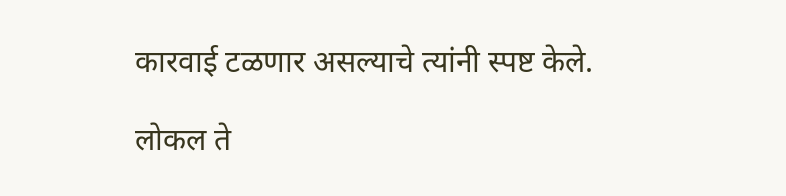कारवाई टळणार असल्याचे त्यांनी स्पष्ट केले.

लोकल ते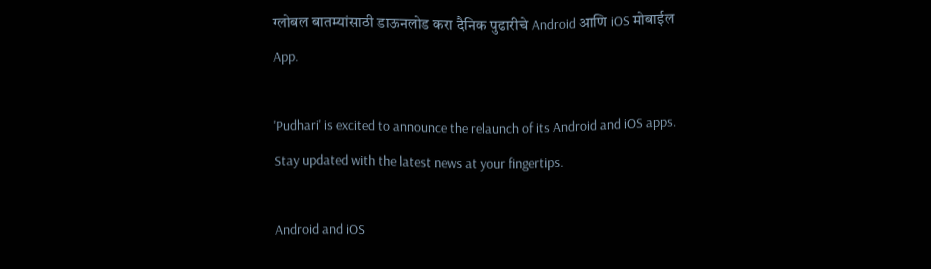ग्लोबल बातम्यांसाठी डाऊनलोड करा दैनिक पुढारीचे Android आणि iOS मोबाईल App.

'Pudhari' is excited to announce the relaunch of its Android and iOS apps. Stay updated with the latest news at your fingertips.

Android and iOS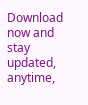Download now and stay updated, anytime,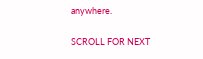anywhere.

SCROLL FOR NEXT